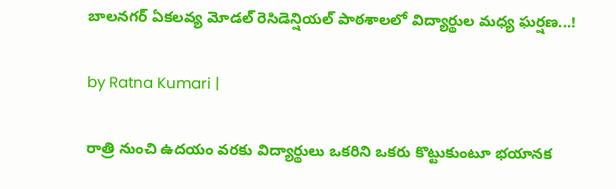బాలనగర్ ఏకలవ్య మోడల్ రెసిడెన్షియల్ పాఠశాలలో విద్యార్థుల మధ్య ఘర్షణ...!

by Ratna Kumari |

రాత్రి నుంచి ఉదయం వరకు విద్యార్థులు ఒకరిని ఒకరు కొట్టుకుంటూ భయానక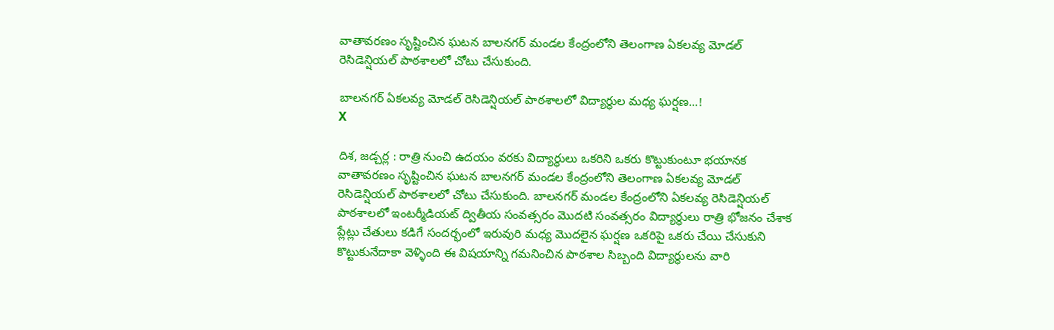వాతావరణం సృష్టించిన ఘటన బాలనగర్ మండల కేంద్రంలోని తెలంగాణ ఏకలవ్య మోడల్ రెసిడెన్షియల్ పాఠశాలలో చోటు చేసుకుంది.

బాలనగర్ ఏకలవ్య మోడల్ రెసిడెన్షియల్ పాఠశాలలో విద్యార్థుల మధ్య ఘర్షణ...!
X

దిశ, జడ్చర్ల : రాత్రి నుంచి ఉదయం వరకు విద్యార్థులు ఒకరిని ఒకరు కొట్టుకుంటూ భయానక వాతావరణం సృష్టించిన ఘటన బాలనగర్ మండల కేంద్రంలోని తెలంగాణ ఏకలవ్య మోడల్ రెసిడెన్షియల్ పాఠశాలలో చోటు చేసుకుంది. బాలనగర్ మండల కేంద్రంలోని ఏకలవ్య రెసిడెన్షియల్ పాఠశాలలో ఇంటర్మీడియట్ ద్వితీయ సంవత్సరం మొదటి సంవత్సరం విద్యార్థులు రాత్రి భోజనం చేశాక ప్లేట్లు చేతులు కడిగే సందర్భంలో ఇరువురి మధ్య మొదలైన ఘర్షణ ఒకరిపై ఒకరు చేయి చేసుకుని కొట్టుకునేదాకా వెళ్ళింది ఈ విషయాన్ని గమనించిన పాఠశాల సిబ్బంది విద్యార్థులను వారి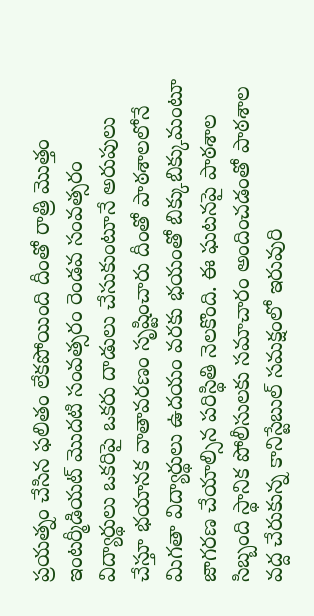ప్రయత్నం చేసిన ఫలితం లేకపోయింది దీంతో రాత్రి మొత్తం ఇంటర్మీడియట్ మొదటి సంవత్సరం రెండవ సంవత్సరం విద్యార్థులు ఒకరిపై ఒకరు దాడులు చేసుకుంటూనే అరుపులు చేస్తూ భయానక వాతావరణం సృష్టించారు దీంతో పాఠశాలలోనే మిగతా విద్యార్థులు ఉదయం వరకు భయంతో బిక్కుబిక్కుమంటూ జాగరణ చేయాల్సిన పరిస్థితి నెలకొంది. ఈ ఘటనపై పాఠశాల సిబ్బంది స్థానిక పోలీసులకు సమాచారం అందించడంతో పాఠశాల వద్ద చేరుకున్న కానిస్టేబుల్ సమక్షంలో ఇరువురి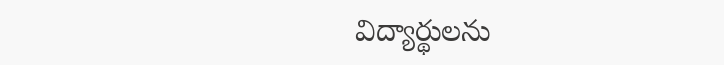విద్యార్థులను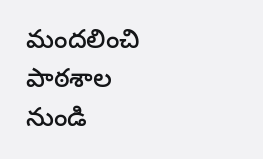మందలించి పాఠశాల నుండి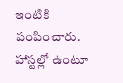ఇంటికి పంపించారు. హాస్టల్లో ఉంటూ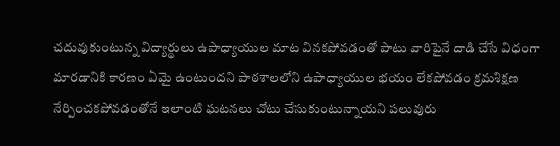చదువుకుంటున్న విద్యార్థులు ఉపాధ్యాయుల మాట వినకపోవడంతో పాటు వారిపైనే దాడి చేసే విధంగా మారడానికి కారణం ఏమై ఉంటుందని పాఠశాలలోని ఉపాధ్యాయుల భయం లేకపోవడం క్రమశిక్షణ నేర్పించకపోవడంతోనే ఇలాంటి ఘటనలు చోటు చేసుకుంటున్నాయని పలువురు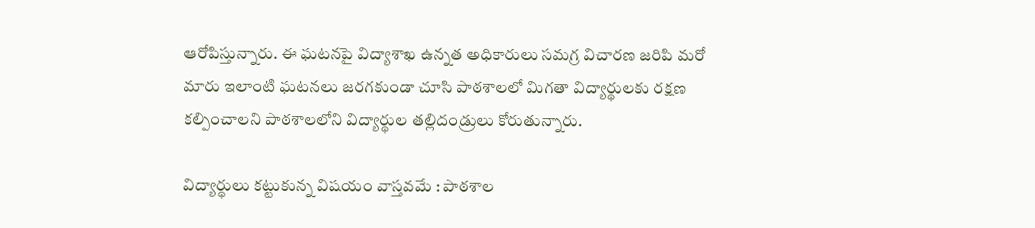ఆరోపిస్తున్నారు. ఈ ఘటనపై విద్యాశాఖ ఉన్నత అధికారులు సమగ్ర విచారణ జరిపి మరో మారు ఇలాంటి ఘటనలు జరగకుండా చూసి పాఠశాలలో మిగతా విద్యార్థులకు రక్షణ కల్పించాలని పాఠశాలలోని విద్యార్థుల తల్లిదండ్రులు కోరుతున్నారు.

విద్యార్థులు కట్టుకున్న విషయం వాస్తవమే : పాఠశాల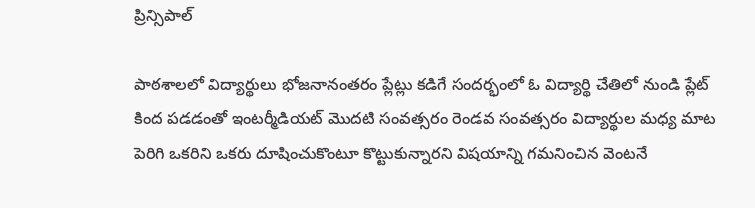ప్రిన్సిపాల్

పాఠశాలలో విద్యార్థులు భోజనానంతరం ప్లేట్లు కడిగే సందర్భంలో ఓ విద్యార్థి చేతిలో నుండి ప్లేట్ కింద పడడంతో ఇంటర్మీడియట్ మొదటి సంవత్సరం రెండవ సంవత్సరం విద్యార్థుల మధ్య మాట పెరిగి ఒకరిని ఒకరు దూషించుకొంటూ కొట్టుకున్నారని విషయాన్ని గమనించిన వెంటనే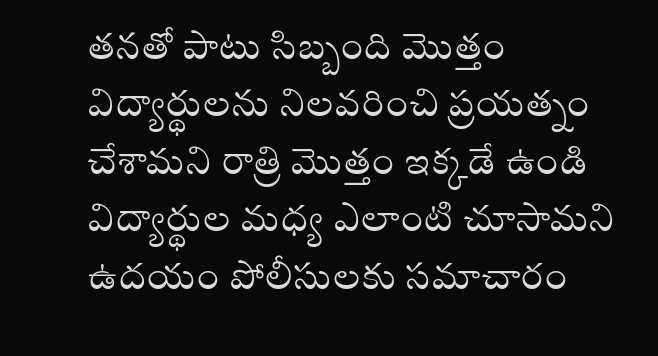తనతో పాటు సిబ్బంది మొత్తం విద్యార్థులను నిలవరించి ప్రయత్నం చేశామని రాత్రి మొత్తం ఇక్కడే ఉండి విద్యార్థుల మధ్య ఎలాంటి చూసామని ఉదయం పోలీసులకు సమాచారం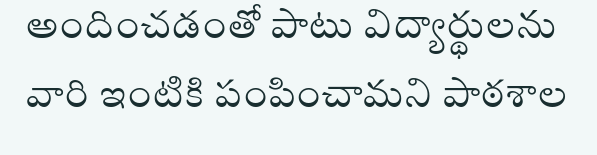అందించడంతో పాటు విద్యార్థులను వారి ఇంటికి పంపించామని పాఠశాల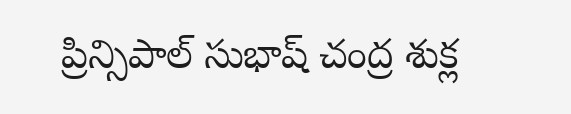ప్రిన్సిపాల్ సుభాష్ చంద్ర శుక్ల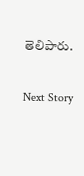తెలిపారు.

Next Story